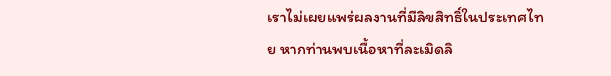เราไม่เผยแพร่ผลงานที่มีลิขสิทธิ์ในประเทศไทย หากท่านพบเนื้อหาที่ละเมิดลิ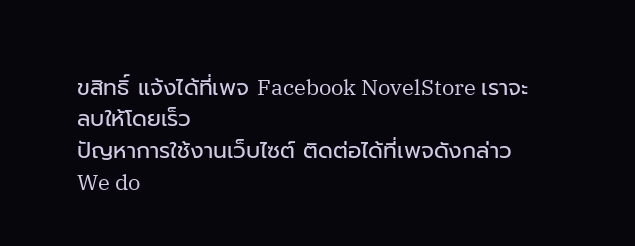ขสิทธิ์ แจ้งได้ที่เพจ Facebook NovelStore เราจะลบให้โดยเร็ว
ปัญหาการใช้งานเว็บไซต์ ติดต่อได้ที่เพจดังกล่าว
We do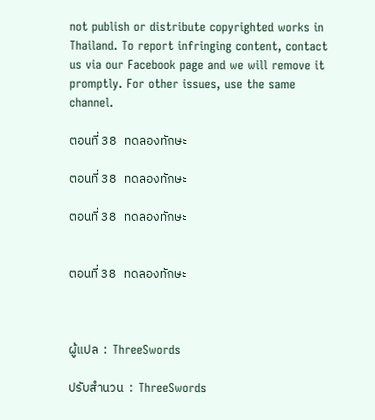not publish or distribute copyrighted works in Thailand. To report infringing content, contact us via our Facebook page and we will remove it promptly. For other issues, use the same channel.

ตอนที่ 38   ทดลองทักษะ

ตอนที่ 38   ทดลองทักษะ

ตอนที่ 38   ทดลองทักษะ


ตอนที่ 38   ทดลองทักษะ



ผู้แปล  :  ThreeSwords

ปรับสำนวน  :  ThreeSwords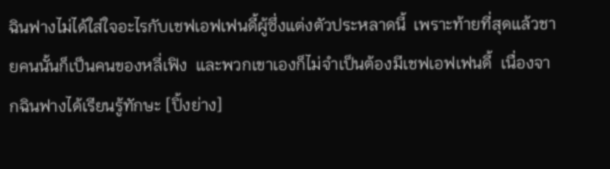ฉินฟางไม่ได้ใส่ใจอะไรกับเชฟเอฟเฟนดี้ผู้ซึ่งแต่งตัวประหลาดนี้  เพราะท้ายที่สุดแล้วชายคนนั้นก็เป็นคนของหลี่เฟิง  และพวกเขาเองก็ไม่จำเป็นต้องมีเชฟเอฟเฟนดี้  เนื่องจากฉินฟางได้เรียนรู้ทักษะ [ปิ้งย่าง]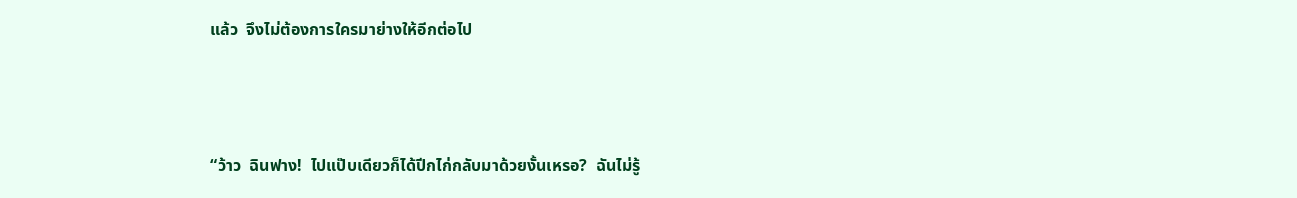แล้ว  จึงไม่ต้องการใครมาย่างให้อีกต่อไป



“ว้าว  ฉินฟาง!  ไปแป๊บเดียวก็ได้ปีกไก่กลับมาด้วยงั้นเหรอ?  ฉันไม่รู้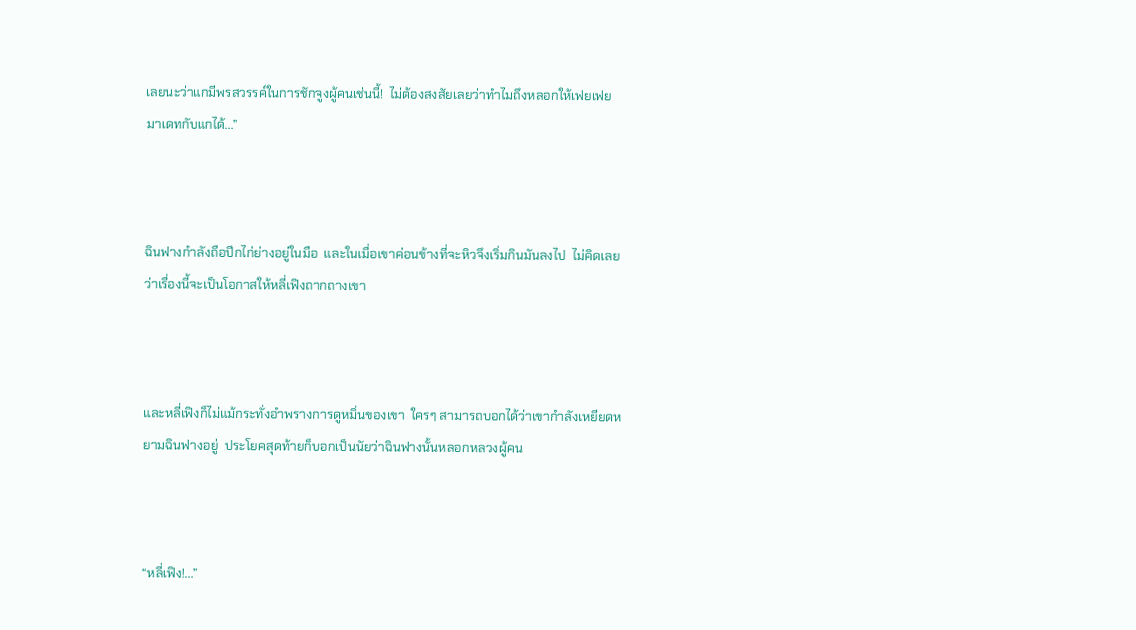เลยนะว่าแกมีพรสวรรค์ในการชักจูงผู้คนเช่นนี้!  ไม่ต้องสงสัยเลยว่าทำไมถึงหลอกให้เฟยเฟยมาเดทกับแกได้...”



ฉินฟางกำลังถือปีกไก่ย่างอยู่ในมือ  และในเมื่อเขาค่อนข้างที่จะหิวจึงเริ่มกินมันลงไป  ไม่คิดเลยว่าเรื่องนี้จะเป็นโอกาสให้หลี่เฟิงถากถางเขา



และหลี่เฟิงก็ไม่แม้กระทั่งอำพรางการดูหมิ่นของเขา  ใครๆ สามารถบอกได้ว่าเขากำลังเหยียดหยามฉินฟางอยู่  ประโยคสุดท้ายก็บอกเป็นนัยว่าฉินฟางนั้นหลอกหลวงผู้คน



“หลี่เฟิง!...”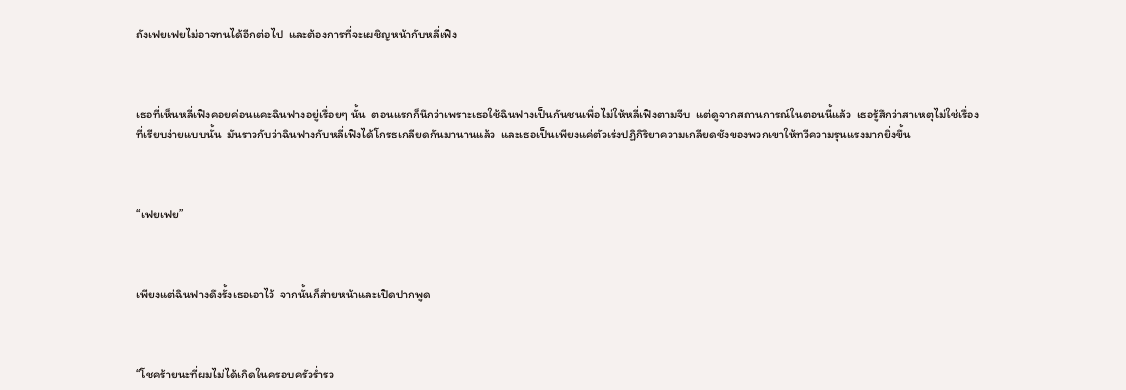ถังเฟยเฟยไม่อาจทนได้อีกต่อไป  และต้องการที่จะเผชิญหน้ากับหลี่เฟิง



เธอที่เห็นหลี่เฟิงคอยค่อนแคะฉินฟางอยู่เรื่อยๆ นั้น  ตอนแรกก็นึกว่าเพราะเธอใช้ฉินฟางเป็นกันชนเพื่อไม่ให้หลี่เฟิงตามจีบ  แต่ดูจากสถานการณ์ในตอนนี้แล้ว  เธอรู้สึกว่าสาเหตุไม่ใช่เรื่องที่เรียบง่ายแบบนั้น  มันราวกับว่าฉินฟางกับหลี่เฟิงได้โกรธเกลียดกันมานานแล้ว  และเธอเป็นเพียงแค่ตัวเร่งปฏิกิริยาความเกลียดชังของพวกเขาให้ทวีความรุนแรงมากยิ่งขึ้น



“เฟยเฟย”



เพียงแต่ฉินฟางดึงรั้งเธอเอาไว้  จากนั้นก็ส่ายหน้าและเปิดปากพูด



“โชคร้ายนะที่ผมไม่ได้เกิดในครอบครัวร่ำรว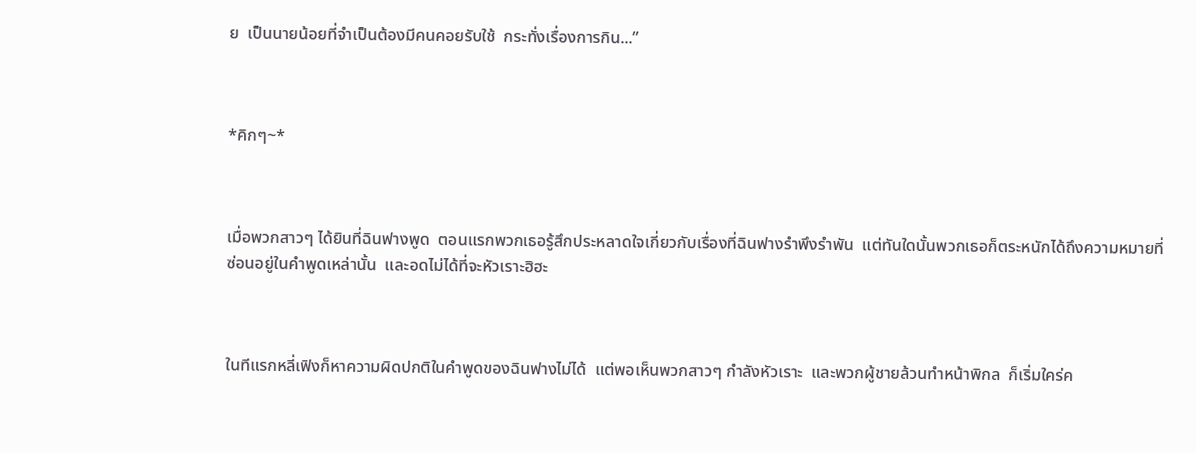ย  เป็นนายน้อยที่จำเป็นต้องมีคนคอยรับใช้  กระทั่งเรื่องการกิน...”



*คิกๆ~*



เมื่อพวกสาวๆ ได้ยินที่ฉินฟางพูด  ตอนแรกพวกเธอรู้สึกประหลาดใจเกี่ยวกับเรื่องที่ฉินฟางรำพึงรำพัน  แต่ทันใดนั้นพวกเธอก็ตระหนักได้ถึงความหมายที่ซ่อนอยู่ในคำพูดเหล่านั้น  และอดไม่ได้ที่จะหัวเราะฮิฮะ



ในทีแรกหลี่เฟิงก็หาความผิดปกติในคำพูดของฉินฟางไม่ได้  แต่พอเห็นพวกสาวๆ กำลังหัวเราะ  และพวกผู้ชายล้วนทำหน้าพิกล  ก็เริ่มใคร่ค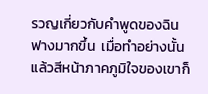รวญเกี่ยวกับคำพูดของฉินฟางมากขึ้น  เมื่อทำอย่างนั้นแล้วสีหน้าภาคภูมิใจของเขาก็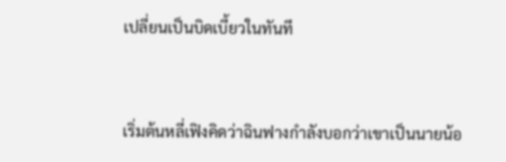เปลี่ยนเป็นบิดเบี้ยวในทันที



เริ่มต้นหลี่เฟิงคิดว่าฉินฟางกำลังบอกว่าเขาเป็นนายน้อ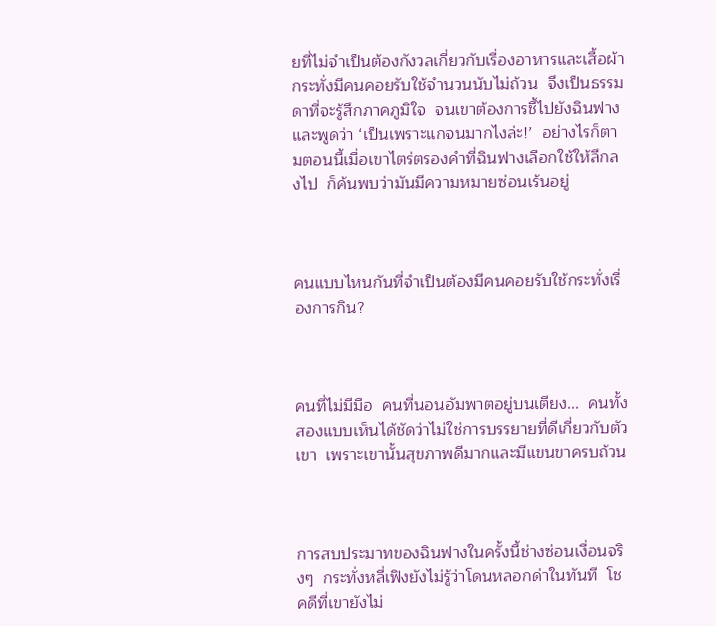ยที่ไม่จำเป็นต้องกังวลเกี่ยวกับเรื่องอาหารและเสื้อผ้า  กระทั่งมีคนคอยรับใช้จำนวนนับไม่ถ้วน  จึงเป็นธรรมดาที่จะรู้สึกภาคภูมิใจ  จนเขาต้องการชี้ไปยังฉินฟางและพูดว่า ‘เป็นเพราะแกจนมากไงล่ะ!’  อย่างไรก็ตามตอนนี้เมื่อเขาไตร่ตรองคำที่ฉินฟางเลือกใช้ให้ลึกลงไป  ก็ค้นพบว่ามันมีความหมายซ่อนเร้นอยู่



คนแบบไหนกันที่จำเป็นต้องมีคนคอยรับใช้กระทั่งเรื่องการกิน?



คนที่ไม่มีมือ  คนที่นอนอัมพาตอยู่บนเตียง...  คนทั้งสองแบบเห็นได้ชัดว่าไม่ใช่การบรรยายที่ดีเกี่ยวกับตัวเขา  เพราะเขานั้นสุขภาพดีมากและมีแขนขาครบถ้วน



การสบประมาทของฉินฟางในครั้งนี้ช่างซ่อนเงื่อนจริงๆ  กระทั่งหลี่เฟิงยังไม่รู้ว่าโดนหลอกด่าในทันที  โชคดีที่เขายังไม่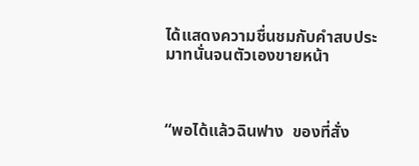ได้แสดงความชื่นชมกับคำสบประมาทนั่นจนตัวเองขายหน้า



“พอได้แล้วฉินฟาง  ของที่สั่ง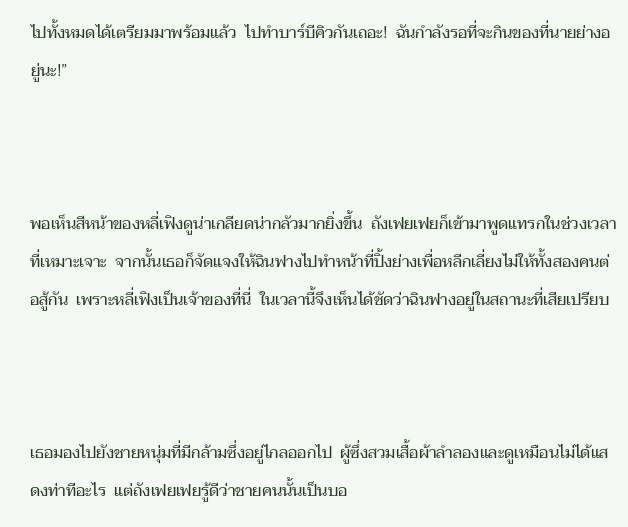ไปทั้งหมดได้เตรียมมาพร้อมแล้ว  ไปทำบาร์บีคิวกันเถอะ!  ฉันกำลังรอที่จะกินของที่นายย่างอยู่นะ!”



พอเห็นสีหน้าของหลี่เฟิงดูน่าเกลียดน่ากลัวมากยิ่งขึ้น  ถังเฟยเฟยก็เข้ามาพูดแทรกในช่วงเวลาที่เหมาะเจาะ  จากนั้นเธอก็จัดแจงให้ฉินฟางไปทำหน้าที่ปิ้งย่างเพื่อหลีกเลี่ยงไม่ให้ทั้งสองคนต่อสู้กัน  เพราะหลี่เฟิงเป็นเจ้าของที่นี่  ในเวลานี้จึงเห็นได้ชัดว่าฉินฟางอยู่ในสถานะที่เสียเปรียบ



เธอมองไปยังชายหนุ่มที่มีกล้ามซึ่งอยู่ไกลออกไป  ผู้ซึ่งสวมเสื้อผ้าลำลองและดูเหมือนไม่ได้แสดงท่าทีอะไร  แต่ถังเฟยเฟยรู้ดีว่าชายคนนั้นเป็นบอ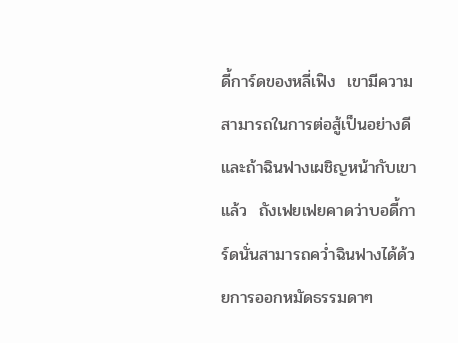ดี้การ์ดของหลี่เฟิง  เขามีความสามารถในการต่อสู้เป็นอย่างดี  และถ้าฉินฟางเผชิญหน้ากับเขาแล้ว  ถังเฟยเฟยคาดว่าบอดี้การ์ดนั่นสามารถคว่ำฉินฟางได้ด้วยการออกหมัดธรรมดาๆ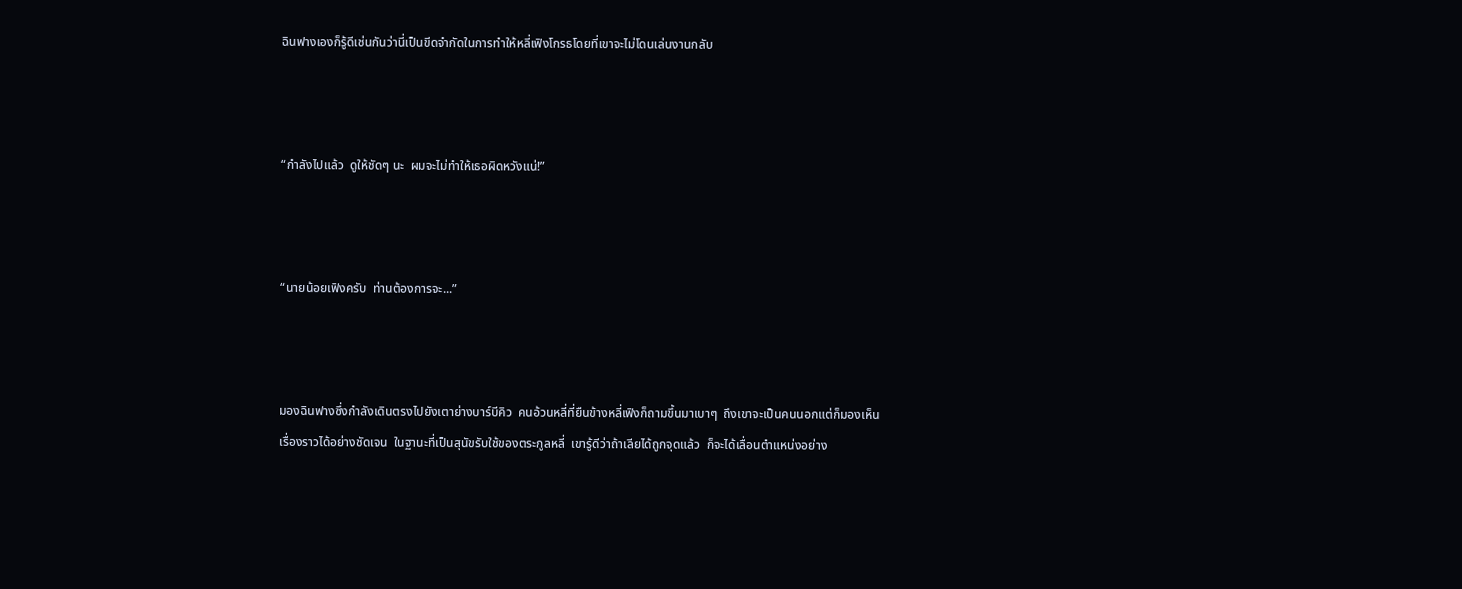ฉินฟางเองก็รู้ดีเช่นกันว่านี่เป็นขีดจำกัดในการทำให้หลี่เฟิงโกรธโดยที่เขาจะไม่โดนเล่นงานกลับ



“กำลังไปแล้ว  ดูให้ชัดๆ นะ  ผมจะไม่ทำให้เธอผิดหวังแน่!”



“นายน้อยเฟิงครับ  ท่านต้องการจะ...”



มองฉินฟางซึ่งกำลังเดินตรงไปยังเตาย่างบาร์บีคิว  คนอ้วนหลี่ที่ยืนข้างหลี่เฟิงก็ถามขึ้นมาเบาๆ  ถึงเขาจะเป็นคนนอกแต่ก็มองเห็นเรื่องราวได้อย่างชัดเจน  ในฐานะที่เป็นสุนัขรับใช้ของตระกูลหลี่  เขารู้ดีว่าถ้าเลียได้ถูกจุดแล้ว  ก็จะได้เลื่อนตำแหน่งอย่าง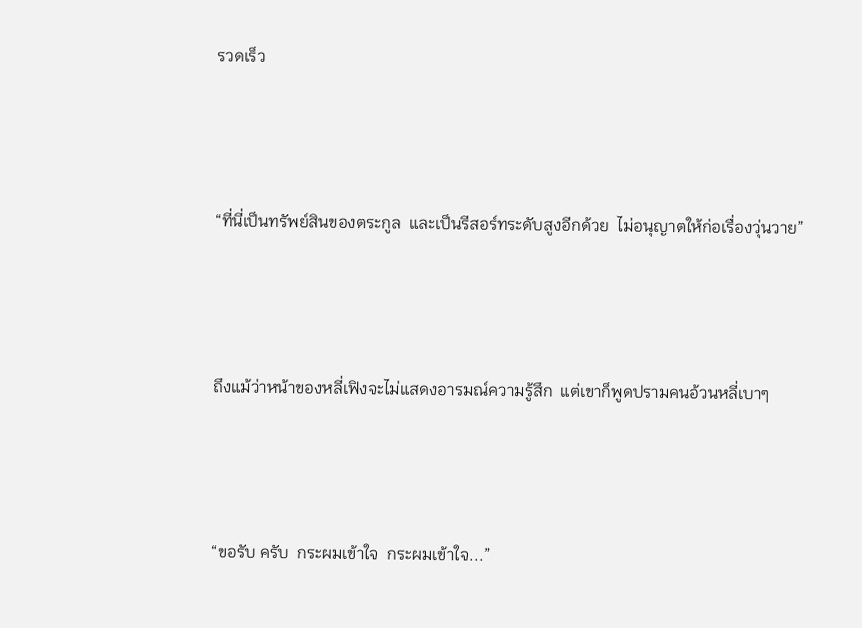รวดเร็ว



“ที่นี่เป็นทรัพย์สินของตระกูล  และเป็นรีสอร์ทระดับสูงอีกด้วย  ไม่อนุญาตให้ก่อเรื่องวุ่นวาย”



ถึงแม้ว่าหน้าของหลี่เฟิงจะไม่แสดงอารมณ์ความรู้สึก  แต่เขาก็พูดปรามคนอ้วนหลี่เบาๆ



“ขอรับ ครับ  กระผมเข้าใจ  กระผมเข้าใจ...”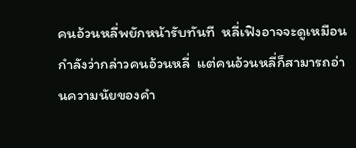คนอ้วนหลี่พยักหน้ารับทันที  หลี่เฟิงอาจจะดูเหมือนกำลังว่ากล่าวคนอ้วนหลี่  แต่คนอ้วนหลี่ก็สามารถอ่านความนัยของคำ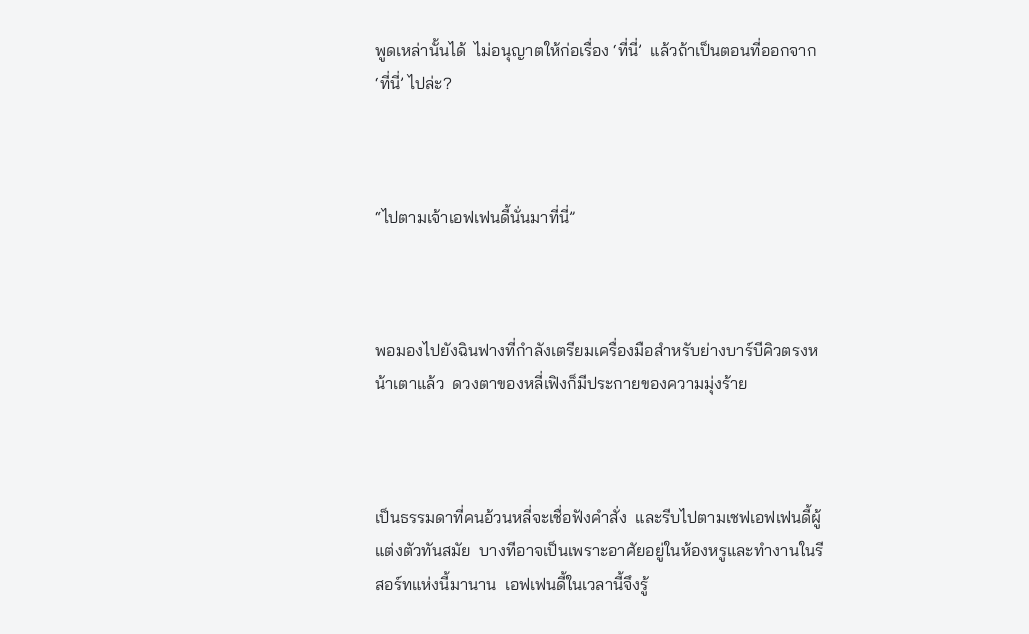พูดเหล่านั้นได้  ไม่อนุญาตให้ก่อเรื่อง ‘ที่นี่’  แล้วถ้าเป็นตอนที่ออกจาก ‘ที่นี่’ ไปล่ะ?



“ไปตามเจ้าเอฟเฟนดี้นั่นมาที่นี่”



พอมองไปยังฉินฟางที่กำลังเตรียมเครื่องมือสำหรับย่างบาร์บีคิวตรงหน้าเตาแล้ว  ดวงตาของหลี่เฟิงก็มีประกายของความมุ่งร้าย



เป็นธรรมดาที่คนอ้วนหลี่จะเชื่อฟังคำสั่ง  และรีบไปตามเชฟเอฟเฟนดี้ผู้แต่งตัวทันสมัย  บางทีอาจเป็นเพราะอาศัยอยู่ในห้องหรูและทำงานในรีสอร์ทแห่งนี้มานาน  เอฟเฟนดี้ในเวลานี้จึงรู้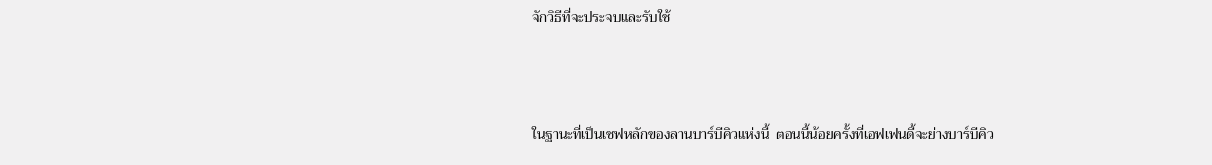จักวิธีที่จะประจบและรับใช้



ในฐานะที่เป็นเชฟหลักของลานบาร์บีคิวแห่งนี้  ตอนนี้น้อยครั้งที่เอฟเฟนดี้จะย่างบาร์บีคิว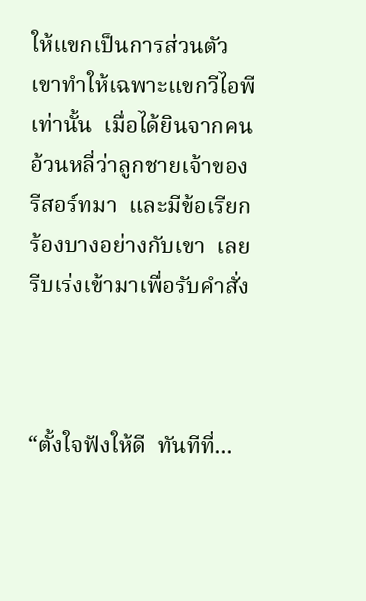ให้แขกเป็นการส่วนตัว  เขาทำให้เฉพาะแขกวีไอพีเท่านั้น  เมื่อได้ยินจากคนอ้วนหลี่ว่าลูกชายเจ้าของรีสอร์ทมา  และมีข้อเรียกร้องบางอย่างกับเขา  เลยรีบเร่งเข้ามาเพื่อรับคำสั่ง



“ตั้งใจฟังให้ดี  ทันทีที่...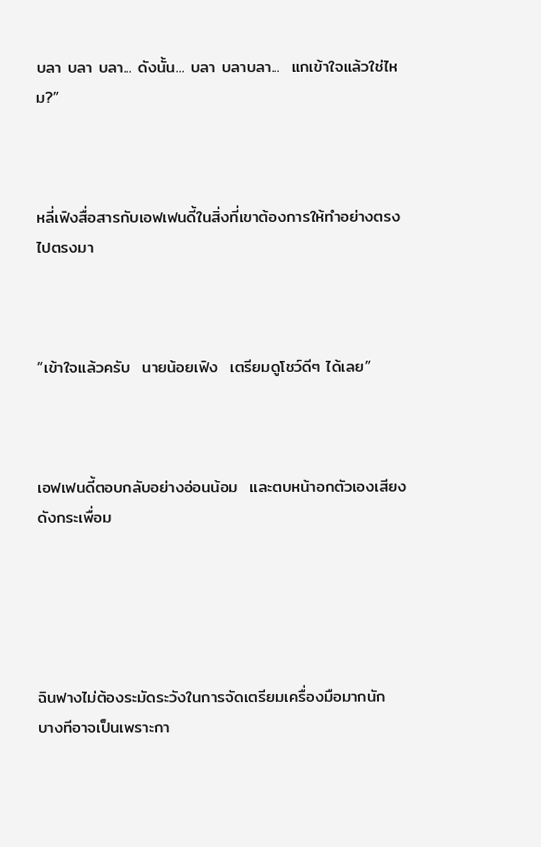บลา บลา บลา... ดังนั้น... บลา บลาบลา...  แกเข้าใจแล้วใช่ไหม?”



หลี่เฟิงสื่อสารกับเอฟเฟนดี้ในสิ่งที่เขาต้องการให้ทำอย่างตรงไปตรงมา



“เข้าใจแล้วครับ  นายน้อยเฟิง  เตรียมดูโชว์ดีๆ ได้เลย”



เอฟเฟนดี้ตอบกลับอย่างอ่อนน้อม  และตบหน้าอกตัวเองเสียงดังกระเพื่อม





ฉินฟางไม่ต้องระมัดระวังในการจัดเตรียมเครื่องมือมากนัก  บางทีอาจเป็นเพราะกา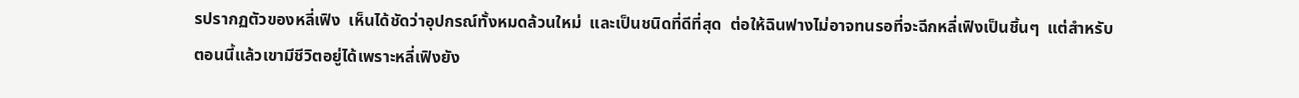รปรากฏตัวของหลี่เฟิง  เห็นได้ชัดว่าอุปกรณ์ทั้งหมดล้วนใหม่  และเป็นชนิดที่ดีที่สุด  ต่อให้ฉินฟางไม่อาจทนรอที่จะฉีกหลี่เฟิงเป็นชิ้นๆ  แต่สำหรับตอนนี้แล้วเขามีชีวิตอยู่ได้เพราะหลี่เฟิงยัง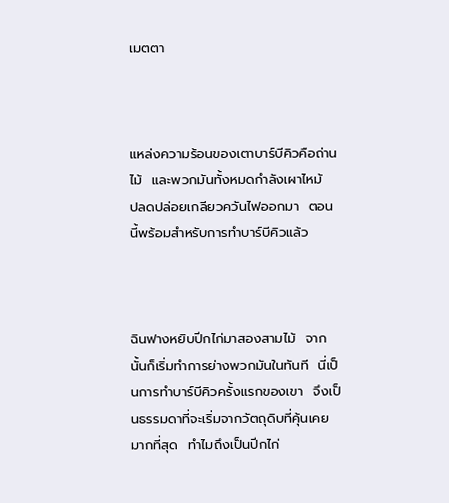เมตตา



แหล่งความร้อนของเตาบาร์บีคิวคือถ่านไม้  และพวกมันทั้งหมดกำลังเผาไหม้  ปลดปล่อยเกลียวควันไฟออกมา  ตอนนี้พร้อมสำหรับการทำบาร์บีคิวแล้ว



ฉินฟางหยิบปีกไก่มาสองสามไม้  จากนั้นก็เริ่มทำการย่างพวกมันในทันที  นี่เป็นการทำบาร์บีคิวครั้งแรกของเขา  จึงเป็นธรรมดาที่จะเริ่มจากวัตถุดิบที่คุ้นเคยมากที่สุด  ทำไมถึงเป็นปีกไก่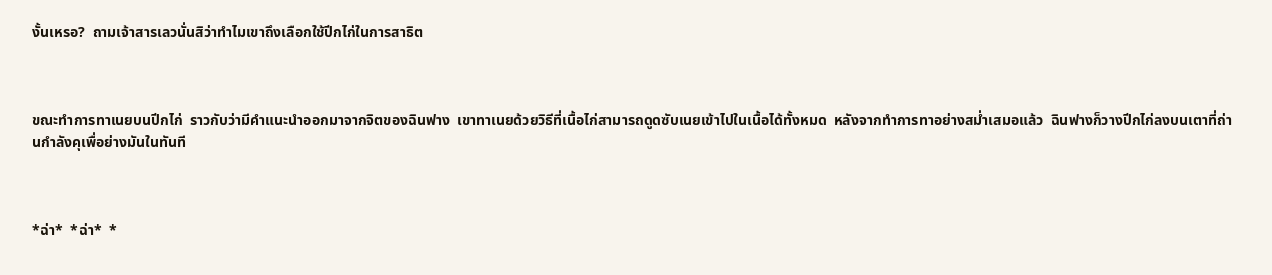งั้นเหรอ?  ถามเจ้าสารเลวนั่นสิว่าทำไมเขาถึงเลือกใช้ปีกไก่ในการสาธิต



ขณะทำการทาเนยบนปีกไก่  ราวกับว่ามีคำแนะนำออกมาจากจิตของฉินฟาง  เขาทาเนยด้วยวิธีที่เนื้อไก่สามารถดูดซับเนยเข้าไปในเนื้อได้ทั้งหมด  หลังจากทำการทาอย่างสม่ำเสมอแล้ว  ฉินฟางก็วางปีกไก่ลงบนเตาที่ถ่านกำลังคุเพื่อย่างมันในทันที



*ฉ่า*  *ฉ่า*  *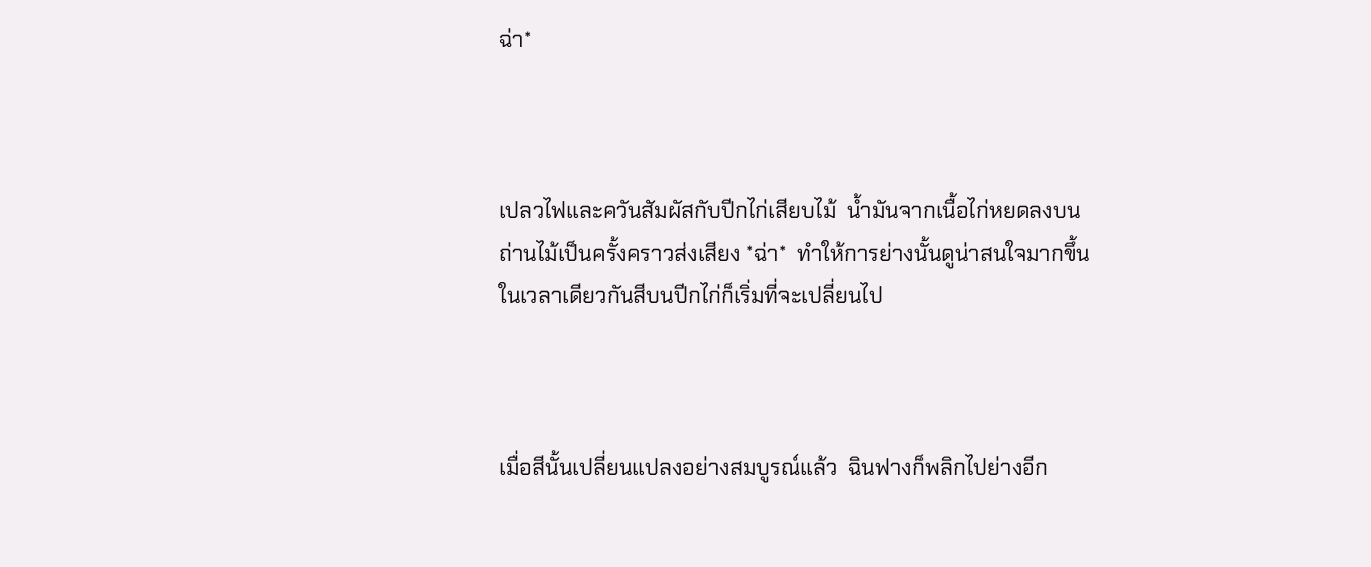ฉ่า*



เปลวไฟและควันสัมผัสกับปีกไก่เสียบไม้  น้ำมันจากเนื้อไก่หยดลงบนถ่านไม้เป็นครั้งคราวส่งเสียง *ฉ่า*  ทำให้การย่างนั้นดูน่าสนใจมากขึ้น  ในเวลาเดียวกันสีบนปีกไก่ก็เริ่มที่จะเปลี่ยนไป



เมื่อสีนั้นเปลี่ยนแปลงอย่างสมบูรณ์แล้ว  ฉินฟางก็พลิกไปย่างอีก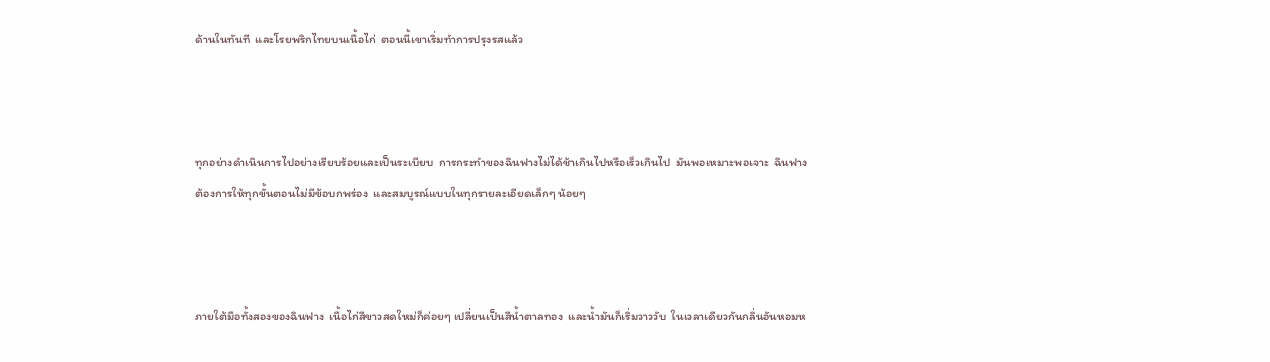ด้านในทันที  และโรยพริกไทยบนเนื้อไก่  ตอนนี้เขาเริ่มทำการปรุงรสแล้ว



ทุกอย่างดำเนินการไปอย่างเรียบร้อยและเป็นระเบียบ  การกระทำของฉินฟางไม่ได้ช้าเกินไปหรือเร็วเกินไป  มันพอเหมาะพอเจาะ  ฉินฟางต้องการให้ทุกขั้นตอนไม่มีข้อบกพร่อง  และสมบูรณ์แบบในทุกรายละเอียดเล็กๆ น้อยๆ



ภายใต้มือทั้งสองของฉินฟาง  เนื้อไก่สีขาวสดใหม่ก็ค่อยๆ เปลี่ยนเป็นสีน้ำตาลทอง  และน้ำมันก็เริ่มวาววับ  ในเวลาเดียวกันกลิ่นอันหอมห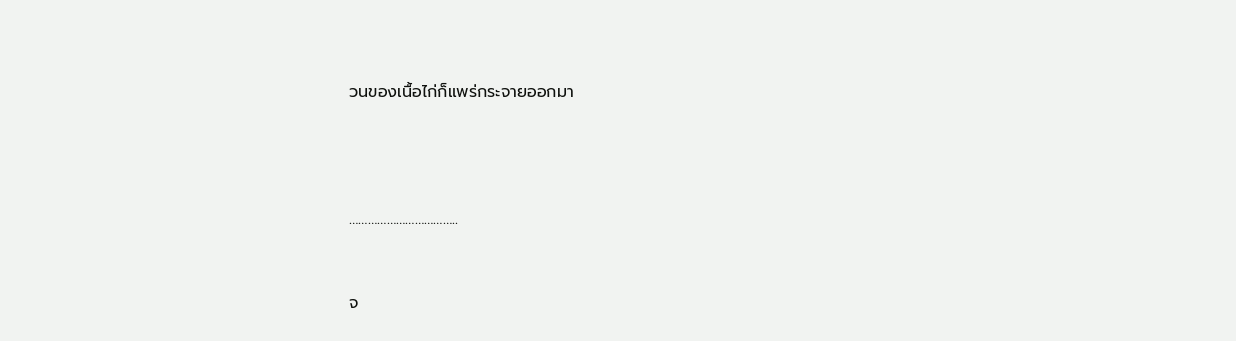วนของเนื้อไก่ก็แพร่กระจายออกมา





……………………………..



จ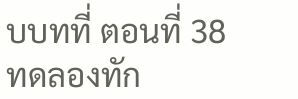บบทที่ ตอนที่ 38   ทดลองทัก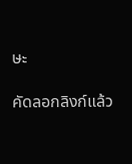ษะ

คัดลอกลิงก์แล้ว